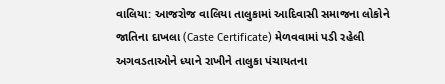વાલિયા: આજરોજ વાલિયા તાલુકામાં આદિવાસી સમાજના લોકોને જાતિના દાખલા (Caste Certificate) મેળવવામાં પડી રહેલી અગવડતાઓને ધ્યાને રાખીને તાલુકા પંચાયતના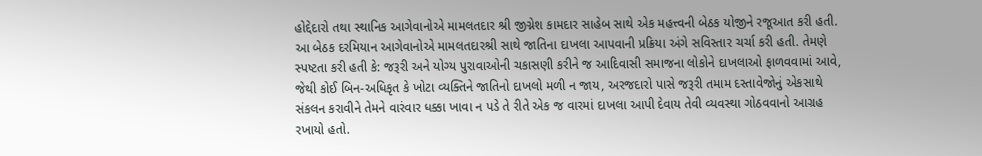હોદ્દેદારો તથા સ્થાનિક આગેવાનોએ મામલતદાર શ્રી જીગ્નેશ કામદાર સાહેબ સાથે એક મહત્ત્વની બેઠક યોજીને રજૂઆત કરી હતી.
આ બેઠક દરમિયાન આગેવાનોએ મામલતદારશ્રી સાથે જાતિના દાખલા આપવાની પ્રક્રિયા અંગે સવિસ્તાર ચર્ચા કરી હતી. તેમણે સ્પષ્ટતા કરી હતી કે: જરૂરી અને યોગ્ય પુરાવાઓની ચકાસણી કરીને જ આદિવાસી સમાજના લોકોને દાખલાઓ ફાળવવામાં આવે, જેથી કોઈ બિન-અધિકૃત કે ખોટા વ્યક્તિને જાતિનો દાખલો મળી ન જાય, અરજદારો પાસે જરૂરી તમામ દસ્તાવેજોનું એકસાથે સંકલન કરાવીને તેમને વારંવાર ધક્કા ખાવા ન પડે તે રીતે એક જ વારમાં દાખલા આપી દેવાય તેવી વ્યવસ્થા ગોઠવવાનો આગ્રહ રખાયો હતો.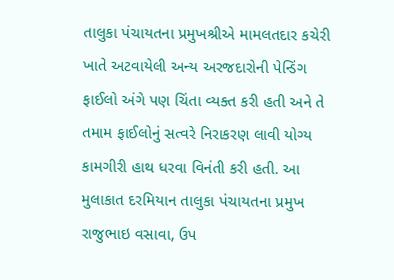તાલુકા પંચાયતના પ્રમુખશ્રીએ મામલતદાર કચેરી ખાતે અટવાયેલી અન્ય અરજદારોની પેન્ડિંગ ફાઈલો અંગે પણ ચિંતા વ્યક્ત કરી હતી અને તે તમામ ફાઈલોનું સત્વરે નિરાકરણ લાવી યોગ્ય કામગીરી હાથ ધરવા વિનંતી કરી હતી. આ મુલાકાત દરમિયાન તાલુકા પંચાયતના પ્રમુખ રાજુભાઇ વસાવા, ઉપ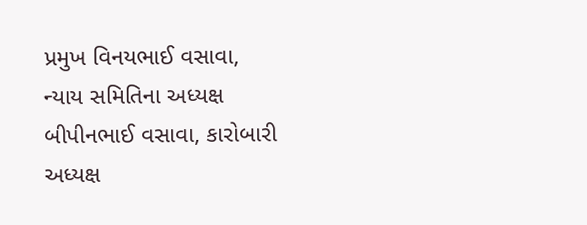પ્રમુખ વિનયભાઈ વસાવા, ન્યાય સમિતિના અધ્યક્ષ બીપીનભાઈ વસાવા, કારોબારી અધ્યક્ષ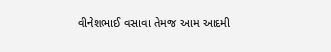વીનેશભાઈ વસાવા તેમજ આમ આદમી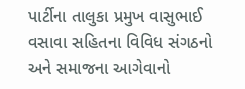પાર્ટીના તાલુકા પ્રમુખ વાસુભાઈ વસાવા સહિતના વિવિધ સંગઠનો અને સમાજના આગેવાનો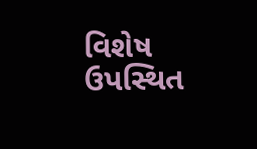વિશેષ ઉપસ્થિત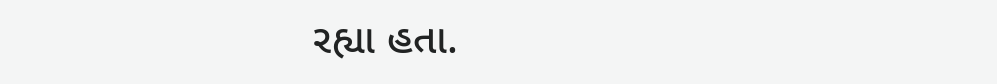રહ્યા હતા.